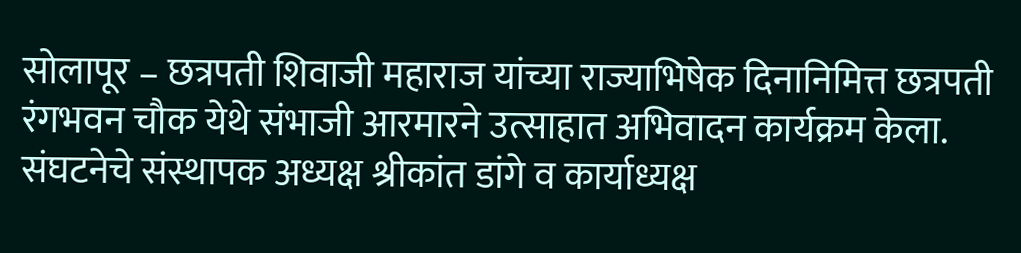सोलापूर – छत्रपती शिवाजी महाराज यांच्या राज्याभिषेक दिनानिमित्त छत्रपती रंगभवन चौक येथे संभाजी आरमारने उत्साहात अभिवादन कार्यक्रम केला. संघटनेचे संस्थापक अध्यक्ष श्रीकांत डांगे व कार्याध्यक्ष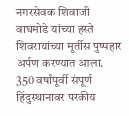नगरसेवक शिवाजी वाघमोडे यांच्या हस्ते शिवरायांच्या मूर्तीस पुष्पहार अर्पण करण्यात आला.
350 वर्षांपूर्वी संपूर्ण हिंदुस्थानावर परकीय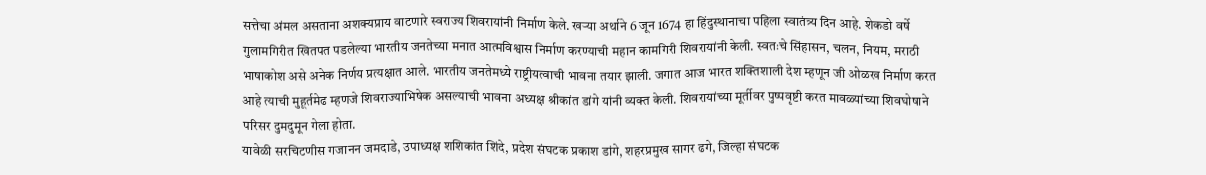सत्तेचा अंमल असताना अशक्यप्राय वाटणारे स्वराज्य शिवरायांनी निर्माण केले. खऱ्या अर्थाने 6 जून 1674 हा हिंदुस्थानाचा पहिला स्वातंत्र्य दिन आहे. शेकडो वर्षे गुलामगिरीत खितपत पडलेल्या भारतीय जनतेच्या मनात आत्मविश्वास निर्माण करण्याची महान कामगिरी शिवरायांनी केली. स्वतःचे सिंहासन, चलन, नियम, मराठी भाषाकोश असे अनेक निर्णय प्रत्यक्षात आले. भारतीय जनतेमध्ये राष्ट्रीयत्वाची भावना तयार झाली. जगात आज भारत शक्तिशाली देश म्हणून जी ओळख निर्माण करत आहे त्याची मुहूर्तमेढ म्हणजे शिवराज्याभिषेक असल्याची भावना अध्यक्ष श्रीकांत डांगे यांनी व्यक्त केली. शिवरायांच्या मूर्तीवर पुष्पवृष्टी करत मावळ्यांच्या शिवघोषाने परिसर दुमदुमून गेला होता.
यावेळी सरचिटणीस गजानन जमदाडे, उपाध्यक्ष शशिकांत शिंदे, प्रदेश संघटक प्रकाश डांगे, शहरप्रमुख सागर ढगे, जिल्हा संघटक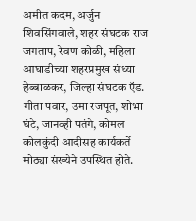अमीत कदम, अर्जुन शिवसिंगवाले, शहर संघटक राज जगताप, रेवण कोळी, महिला आघाडीच्या शहरप्रमुख संध्या हेब्बाळकर, जिल्हा संघटक ऍड. गीता पवार, उमा रजपूत, शोभा घंटे, जानव्ही पतंगे, कोमल कोलकुंदी आदीसह कार्यकर्ते मोठ्या संख्येने उपस्थित होते.